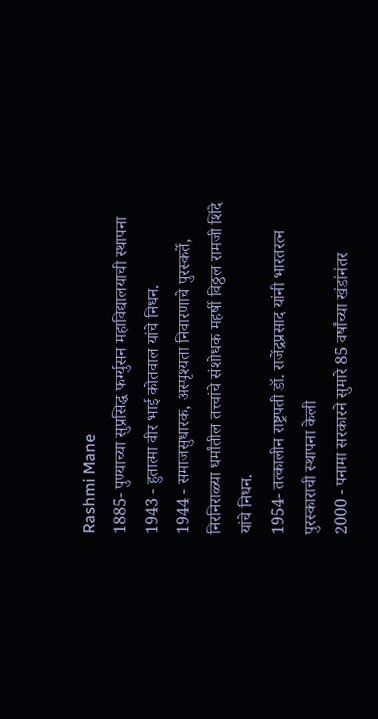Rashmi Mane
1885- पुण्याच्या सुप्रसिद्ध फर्ग्युसन महाविद्यालयाची स्थापना
1943 - हुतात्मा वीर भाई कोतवाल यांचे निधन.
1944 - समाजसुधारक, अस्पृश्यता निवारणाचे पुरस्कर्ते, निरनिराळ्या धर्मांतील तत्त्वांचे संशोधक महर्षी विठ्ठल रामजी शिंदे यांचे निधन.
1954- तत्कालीन राष्ट्रपती डॉ. राजेंद्रप्रसाद यांनी भारतरत्न पुरस्काराची स्थापना केली
2000 - पनामा सरकारने सुमारे 85 वर्षांच्या खंडांनंतर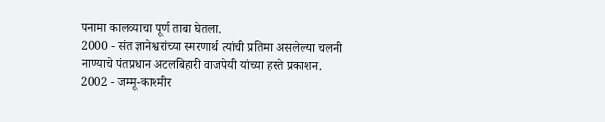पनामा कालव्याचा पूर्ण ताबा घेतला.
2000 - संत ज्ञानेश्वरांच्या स्मरणार्थ त्यांची प्रतिमा असलेल्या चलनी नाण्याचे पंतप्रधान अटलबिहारी वाजपेयी यांच्या हस्ते प्रकाशन.
2002 - जम्मू-काश्मीर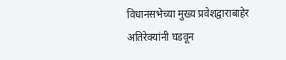विधानसभेच्या मुख्य प्रवेशद्वाराबाहेर अतिरेक्यांनी घडवून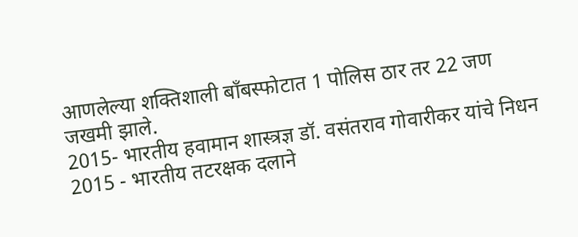आणलेल्या शक्तिशाली बॉंबस्फोटात 1 पोलिस ठार तर 22 जण जखमी झाले.
2015- भारतीय हवामान शास्त्रज्ञ डॉ. वसंतराव गोवारीकर यांचे निधन
2015 - भारतीय तटरक्षक दलाने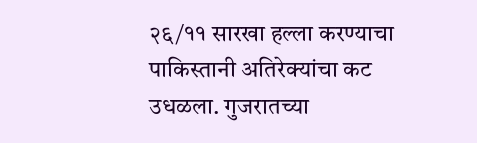२६/११ सारखा हल्ला करण्याचा पाकिस्तानी अतिरेक्यांचा कट उधळला. गुजरातच्या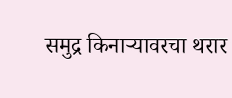समुद्र किनाऱ्यावरचा थरार